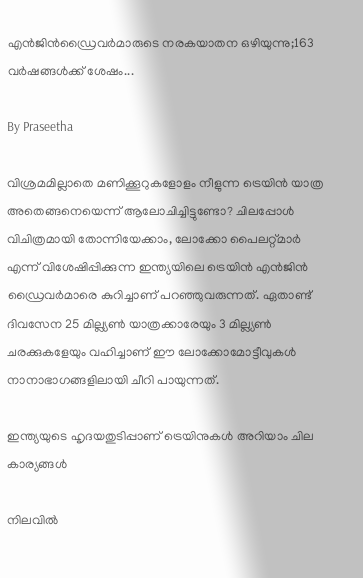എൻജിൻഡ്രൈവർമാരുടെ നരകയാതന ഒഴിയുന്നു;163 വർഷങ്ങൾക്ക് ശേഷം...

By Praseetha

വിശ്രമമില്ലാതെ മണിക്കൂറുകളോളം നീളുന്ന ട്രെയിൻ യാത്ര അതെങ്ങനെയെന്ന് ആലോചിച്ചിട്ടുണ്ടോ? ചിലപ്പോൾ വിചിത്രമായി തോന്നിയേക്കാം, ലോക്കോ പൈലറ്റ്മാർ എന്ന് വിശേഷിപ്പിക്കുന്ന ഇന്ത്യയിലെ ട്രെയിൻ എൻജിൻ ഡ്രൈവർമാരെ കുറിച്ചാണ് പറ‍ഞ്ഞുവരുന്നത്. ഏതാണ്ട് ദിവസേന 25 മില്ല്യൺ യാത്രക്കാരേയും 3 മില്ല്യൺ ചരക്കുകളേയും വഹിച്ചാണ് ഈ ലോക്കോമോട്ടീവുകൾ നാനാഭാഗങ്ങളിലായി ചീറി പായുന്നത്.

ഇന്ത്യയുടെ ഹൃദയതുടിപ്പാണ് ട്രെയിനുകൾ അറിയാം ചില കാര്യങ്ങൾ

നിലവിൽ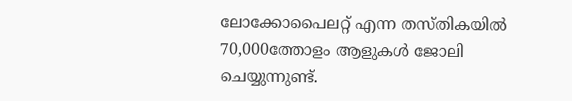ലോക്കോപൈലറ്റ് എന്ന തസ്തികയിൽ 70,000ത്തോളം ആളുകൾ ജോലി ചെയ്യുന്നുണ്ട്.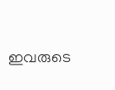ഇവരുടെ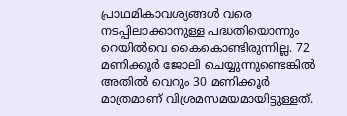പ്രാഥമികാവശ്യങ്ങൾ വരെ നടപ്പിലാക്കാനുള്ള പദ്ധതിയൊന്നും റെയിൽവെ കൈകൊണ്ടിരുന്നില്ല. 72 മണിക്കൂർ ജോലി ചെയ്യുന്നുണ്ടെങ്കിൽ അതിൽ വെറും 30 മണിക്കൂർ മാത്രമാണ് വിശ്രമസമയമായിട്ടുള്ളത്.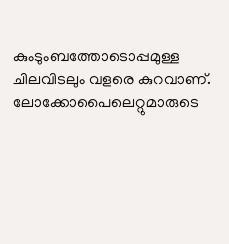കുംടുംബത്തോടൊപ്പമുള്ള ചിലവിടലും വളരെ കുറവാണ്. ലോക്കോപൈലെറ്റുമാരുടെ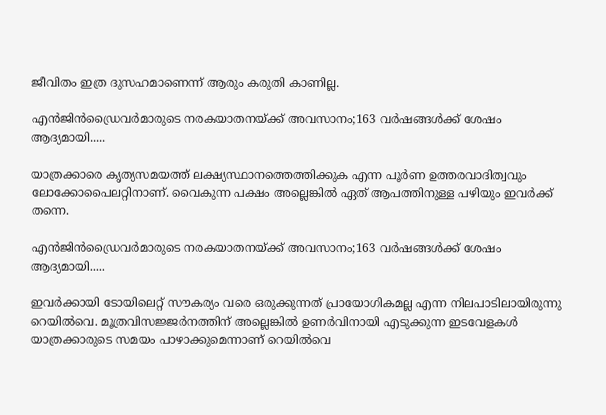ജീവിതം ഇത്ര ദുസഹമാണെന്ന് ആരും കരുതി കാണില്ല.

എൻജിൻഡ്രൈവർമാരുടെ നരകയാതനയ്ക്ക് അവസാനം;163 വർഷങ്ങൾക്ക് ശേഷം ആദ്യമായി.....

യാത്രക്കാരെ കൃത്യസമയത്ത് ലക്ഷ്യസ്ഥാനത്തെത്തിക്കുക എന്ന പൂർണ ഉത്തരവാദിത്വവും ലോക്കോപൈലറ്റിനാണ്. വൈകുന്ന പക്ഷം അല്ലെങ്കിൽ ഏത് ആപത്തിനുള്ള പഴിയും ഇവർക്ക് തന്നെ.

എൻജിൻഡ്രൈവർമാരുടെ നരകയാതനയ്ക്ക് അവസാനം;163 വർഷങ്ങൾക്ക് ശേഷം ആദ്യമായി.....

ഇവർക്കായി ടോയിലെറ്റ് സൗകര്യം വരെ ഒരുക്കുന്നത് പ്രായോഗികമല്ല എന്ന നിലപാടിലായിരുന്നു റെയിൽവെ. മൂത്രവിസജ്ജർനത്തിന് അല്ലെങ്കിൽ ഉണർവിനായി എടുക്കുന്ന ഇടവേളകൾ യാത്രക്കാരുടെ സമയം പാഴാക്കുമെന്നാണ് റെയിൽവെ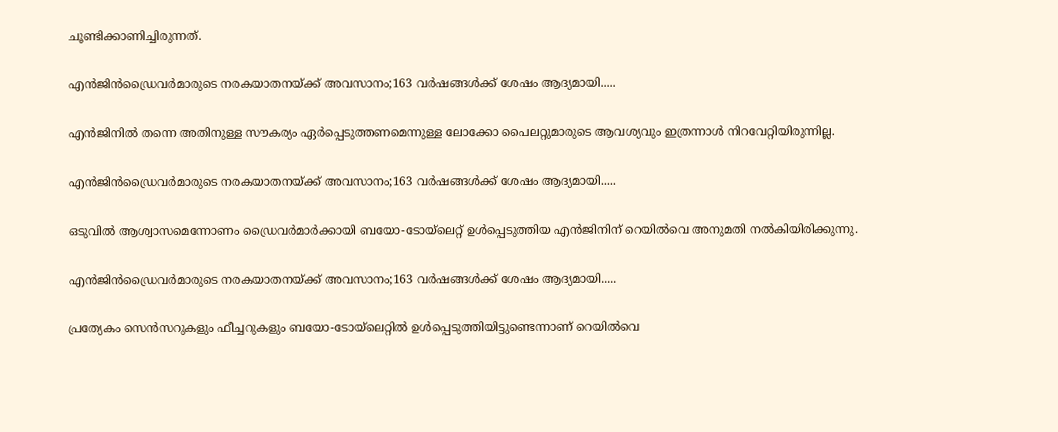ചൂണ്ടിക്കാണിച്ചിരുന്നത്.

എൻജിൻഡ്രൈവർമാരുടെ നരകയാതനയ്ക്ക് അവസാനം;163 വർഷങ്ങൾക്ക് ശേഷം ആദ്യമായി.....

എൻജിനിൽ തന്നെ അതിനുള്ള സൗകര്യം ഏർപ്പെടുത്തണമെന്നുള്ള ലോക്കോ പൈലറ്റുമാരുടെ ആവശ്യവും ഇത്രന്നാൾ നിറവേറ്റിയിരുന്നില്ല.

എൻജിൻഡ്രൈവർമാരുടെ നരകയാതനയ്ക്ക് അവസാനം;163 വർഷങ്ങൾക്ക് ശേഷം ആദ്യമായി.....

ഒടുവിൽ ആശ്വാസമെന്നോണം ഡ്രൈവർമാർക്കായി ബയോ-ടോയ്‌ലെറ്റ് ഉൾപ്പെടുത്തിയ എൻജിനിന് റെയിൽവെ അനുമതി നൽകിയിരിക്കുന്നു.

എൻജിൻഡ്രൈവർമാരുടെ നരകയാതനയ്ക്ക് അവസാനം;163 വർഷങ്ങൾക്ക് ശേഷം ആദ്യമായി.....

പ്രത്യേകം സെൻസറുകളും ഫീച്ചറുകളും ബയോ-ടോയ്‌ലെറ്റിൽ ഉൾപ്പെടുത്തിയിട്ടുണ്ടെന്നാണ് റെയിൽവെ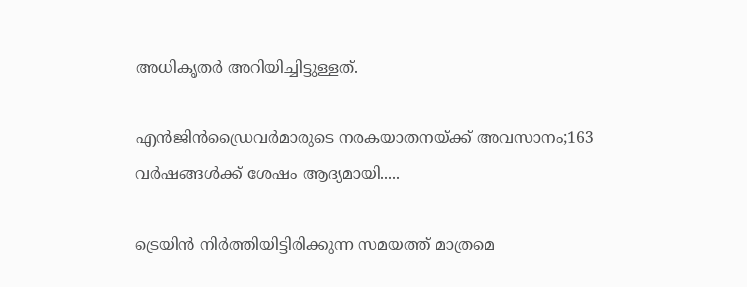അധികൃതർ അറിയിച്ചിട്ടുള്ളത്.

എൻജിൻഡ്രൈവർമാരുടെ നരകയാതനയ്ക്ക് അവസാനം;163 വർഷങ്ങൾക്ക് ശേഷം ആദ്യമായി.....

ട്രെയിൻ നിർത്തിയിട്ടിരിക്കുന്ന സമയത്ത് മാത്രമെ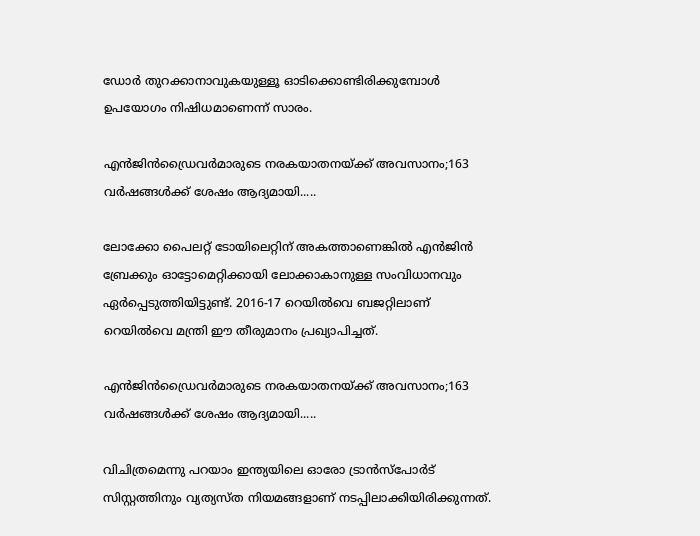ഡോർ തുറക്കാനാവുകയുള്ളൂ ഓടിക്കൊണ്ടിരിക്കുമ്പോൾ ഉപയോഗം നിഷിധമാണെന്ന് സാരം.

എൻജിൻഡ്രൈവർമാരുടെ നരകയാതനയ്ക്ക് അവസാനം;163 വർഷങ്ങൾക്ക് ശേഷം ആദ്യമായി.....

ലോക്കോ പൈലറ്റ് ടോയിലെറ്റിന് അകത്താണെങ്കിൽ എൻജിൻ ബ്രേക്കും ഓട്ടോമെറ്റിക്കായി ലോക്കാകാനുള്ള സംവിധാനവും ഏർപ്പെടുത്തിയിട്ടുണ്ട്. 2016-17 റെയിൽവെ ബജറ്റിലാണ് റെയിൽവെ മന്ത്രി ഈ തീരുമാനം പ്രഖ്യാപിച്ചത്.

എൻജിൻഡ്രൈവർമാരുടെ നരകയാതനയ്ക്ക് അവസാനം;163 വർഷങ്ങൾക്ക് ശേഷം ആദ്യമായി.....

വിചിത്രമെന്നു പറയാം ഇന്ത്യയിലെ ഓരോ ട്രാൻസ്പോർട് സിസ്റ്റത്തിനും വ്യത്യസ്ത നിയമങ്ങളാണ് നടപ്പിലാക്കിയിരിക്കുന്നത്.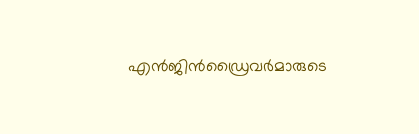എൻജിൻഡ്രൈവർമാരുടെ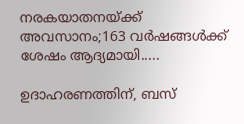നരകയാതനയ്ക്ക് അവസാനം;163 വർഷങ്ങൾക്ക് ശേഷം ആദ്യമായി.....

ഉദാഹരണത്തിന്, ബസ്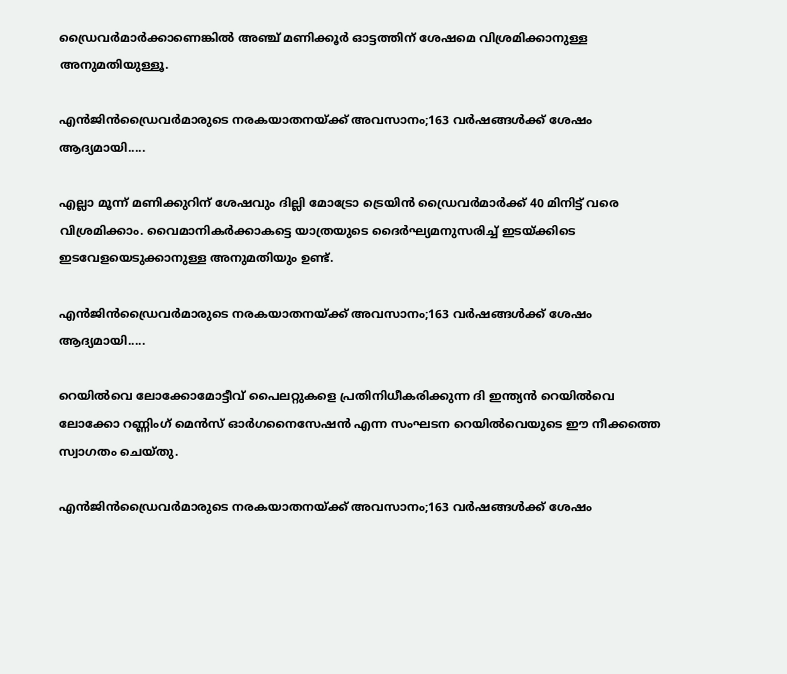ഡ്രൈവർമാർക്കാണെങ്കിൽ അഞ്ച് മണിക്കൂർ ഓട്ടത്തിന് ശേഷമെ വിശ്രമിക്കാനുള്ള അനുമതിയുള്ളൂ.

എൻജിൻഡ്രൈവർമാരുടെ നരകയാതനയ്ക്ക് അവസാനം;163 വർഷങ്ങൾക്ക് ശേഷം ആദ്യമായി.....

എല്ലാ മൂന്ന് മണിക്കുറിന് ശേഷവും ദില്ലി മോട്രോ ട്രെയിൻ ഡ്രൈവർമാർക്ക് 40 മിനിട്ട് വരെ വിശ്രമിക്കാം. വൈമാനികർക്കാകട്ടെ യാത്രയുടെ ദൈർഘ്യമനുസരിച്ച് ഇടയ്ക്കിടെ ഇടവേളയെടുക്കാനുള്ള അനുമതിയും ഉണ്ട്.

എൻജിൻഡ്രൈവർമാരുടെ നരകയാതനയ്ക്ക് അവസാനം;163 വർഷങ്ങൾക്ക് ശേഷം ആദ്യമായി.....

റെയിൽവെ ലോക്കോമോട്ടീവ് പൈലറ്റുകളെ പ്രതിനിധീകരിക്കുന്ന ദി ഇന്ത്യൻ റെയിൽവെ ലോക്കോ റണ്ണിംഗ് മെൻസ് ഓർഗനൈസേഷൻ എന്ന സംഘടന റെയിൽവെയുടെ ഈ നീക്കത്തെ സ്വാഗതം ചെയ്തു.

എൻജിൻഡ്രൈവർമാരുടെ നരകയാതനയ്ക്ക് അവസാനം;163 വർഷങ്ങൾക്ക് ശേഷം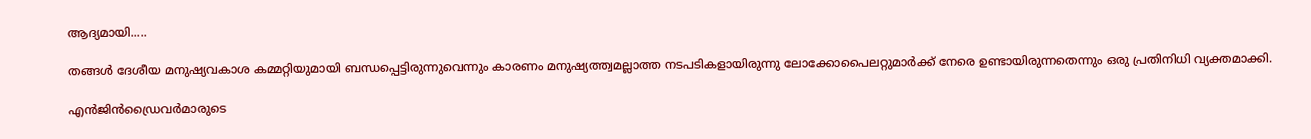ആദ്യമായി.....

തങ്ങൾ ദേശീയ മനുഷ്യവകാശ കമ്മറ്റിയുമായി ബന്ധപ്പെട്ടിരുന്നുവെന്നും കാരണം മനുഷ്യത്ത്വമല്ലാത്ത നടപടികളായിരുന്നു ലോക്കോപൈലറ്റുമാർക്ക് നേരെ ഉണ്ടായിരുന്നതെന്നും ഒരു പ്രതിനിധി വ്യക്തമാക്കി.

എൻജിൻഡ്രൈവർമാരുടെ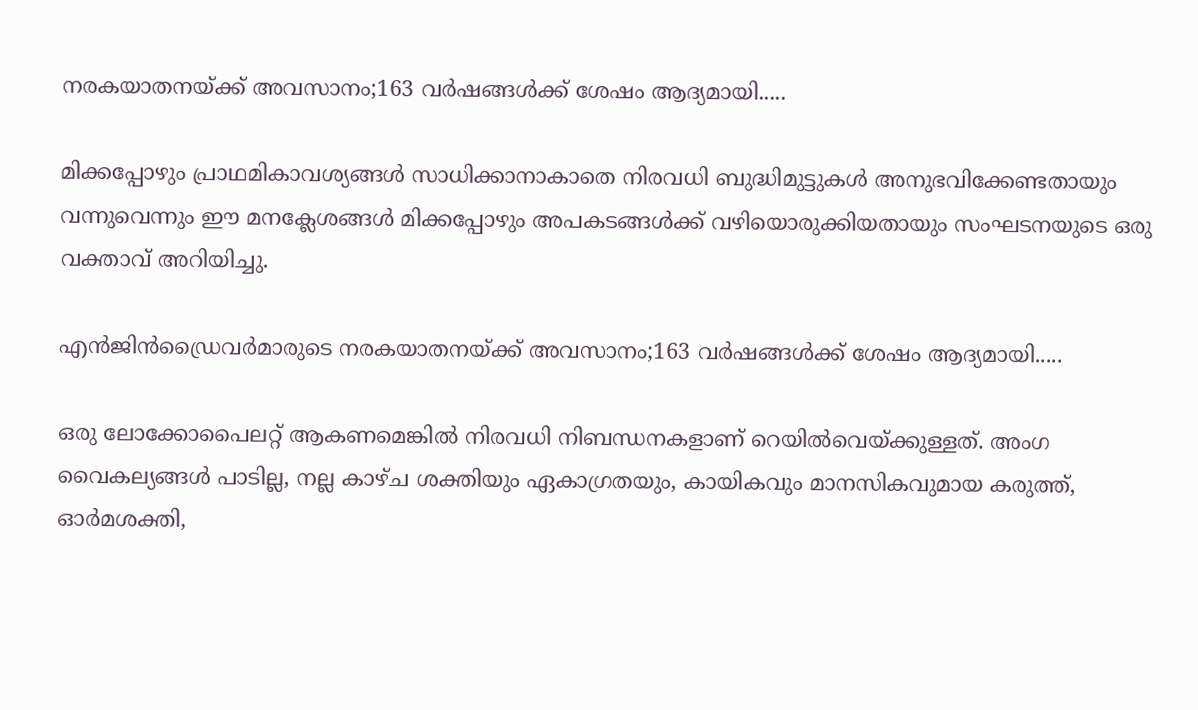നരകയാതനയ്ക്ക് അവസാനം;163 വർഷങ്ങൾക്ക് ശേഷം ആദ്യമായി.....

മിക്കപ്പോഴും പ്രാഥമികാവശ്യങ്ങൾ സാധിക്കാനാകാതെ നിരവധി ബുദ്ധിമുട്ടുകൾ അനുഭവിക്കേണ്ടതായും വന്നുവെന്നും ഈ മനക്ലേശങ്ങൾ മിക്കപ്പോഴും അപകടങ്ങൾക്ക് വഴിയൊരുക്കിയതായും സംഘടനയുടെ ഒരു വക്താവ് അറിയിച്ചു.

എൻജിൻഡ്രൈവർമാരുടെ നരകയാതനയ്ക്ക് അവസാനം;163 വർഷങ്ങൾക്ക് ശേഷം ആദ്യമായി.....

ഒരു ലോക്കോപൈലറ്റ് ആകണമെങ്കിൽ നിരവധി നിബന്ധനകളാണ് റെയിൽവെയ്ക്കുള്ളത്. അംഗ വൈകല്യങ്ങൾ പാടില്ല, നല്ല കാഴ്ച ശക്തിയും ഏകാഗ്രതയും, കായികവും മാനസികവുമായ കരുത്ത്‌, ഓർമശക്തി,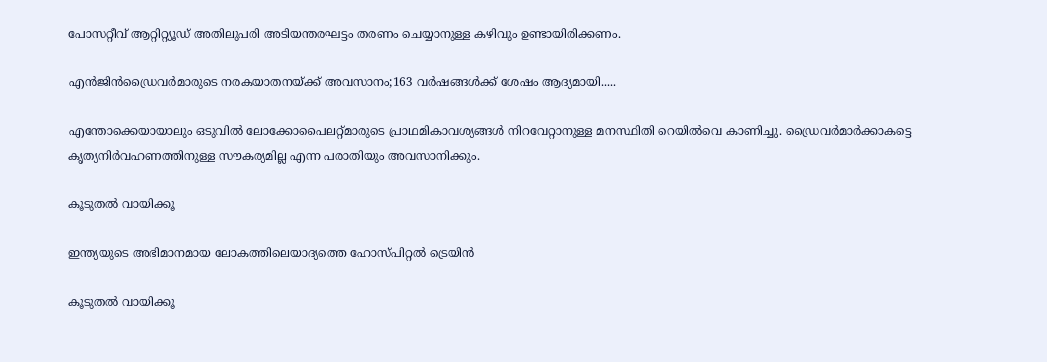പോസറ്റീവ് ആറ്റിറ്റ്യൂഡ് അതിലുപരി അടിയന്തരഘട്ടം തരണം ചെയ്യാനുള്ള കഴിവും ഉണ്ടായിരിക്കണം.

എൻജിൻഡ്രൈവർമാരുടെ നരകയാതനയ്ക്ക് അവസാനം;163 വർഷങ്ങൾക്ക് ശേഷം ആദ്യമായി.....

എന്തോക്കെയായാലും ഒടുവിൽ ലോക്കോപൈലറ്റ്മാരുടെ പ്രാഥമികാവശ്യങ്ങൾ നിറവേറ്റാനുള്ള മനസ്ഥിതി റെയിൽവെ കാണിച്ചു. ഡ്രൈവർമാർക്കാകട്ടെ കൃത്യനിർവഹണത്തിനുള്ള സൗകര്യമില്ല എന്ന പരാതിയും അവസാനിക്കും.

കൂടുതൽ വായിക്കൂ

ഇന്ത്യയുടെ അഭിമാനമായ ലോകത്തിലെയാദ്യത്തെ ഹോസ്പിറ്റൽ ട്രെയിൻ

കൂടുതൽ വായിക്കൂ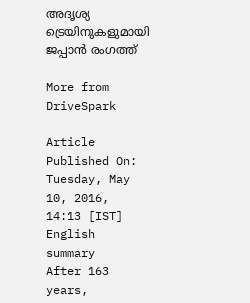അദൃശ്യ ട്രെയിനുകളുമായി ജപ്പാൻ രംഗത്ത്

More from DriveSpark

Article Published On: Tuesday, May 10, 2016, 14:13 [IST]
English summary
After 163 years,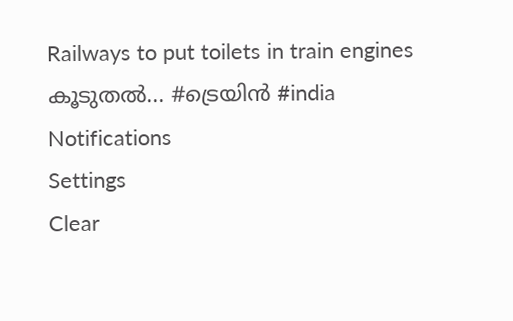Railways to put toilets in train engines
കൂടുതല്‍... #ട്രെയിൻ #india
Notifications
Settings
Clear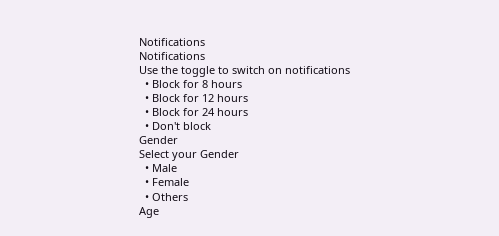Notifications
Notifications
Use the toggle to switch on notifications
  • Block for 8 hours
  • Block for 12 hours
  • Block for 24 hours
  • Don't block
Gender
Select your Gender
  • Male
  • Female
  • Others
Age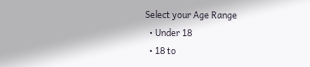Select your Age Range
  • Under 18
  • 18 to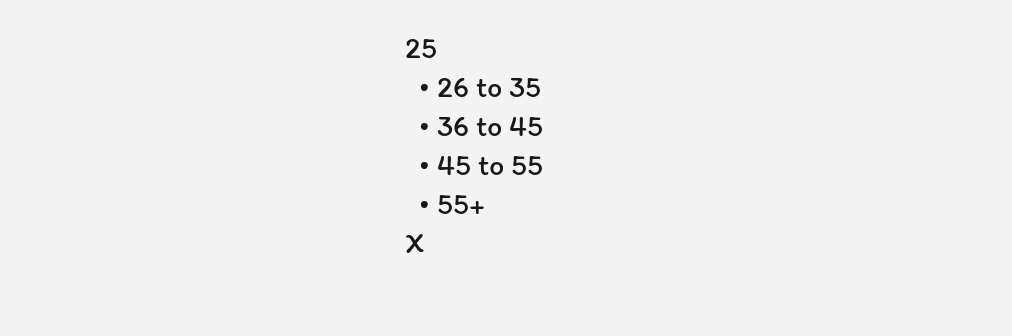25
  • 26 to 35
  • 36 to 45
  • 45 to 55
  • 55+
X